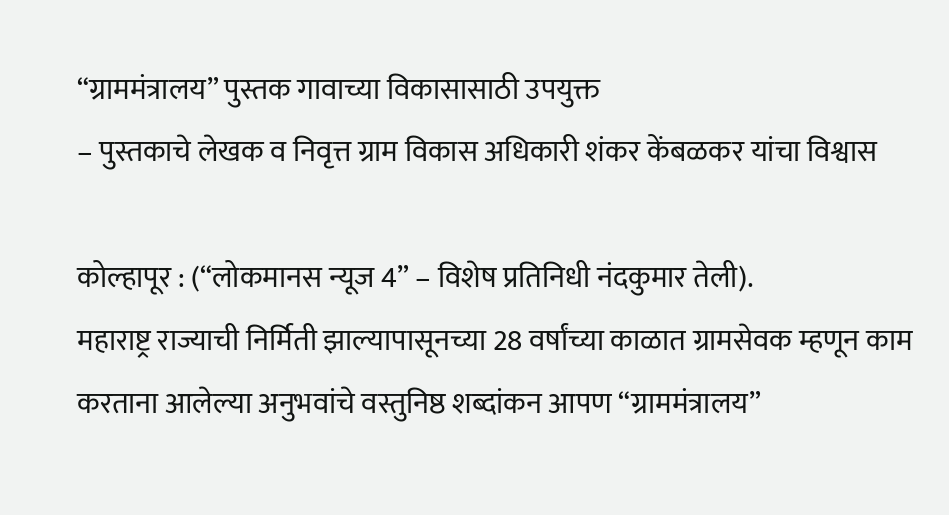“ग्राममंत्रालय” पुस्तक गावाच्या विकासासाठी उपयुक्त
– पुस्तकाचे लेखक व निवृत्त ग्राम विकास अधिकारी शंकर केंबळकर यांचा विश्वास

कोल्हापूर : (“लोकमानस न्यूज 4” – विशेष प्रतिनिधी नंदकुमार तेली).
महाराष्ट्र राज्याची निर्मिती झाल्यापासूनच्या 28 वर्षांच्या काळात ग्रामसेवक म्हणून काम करताना आलेल्या अनुभवांचे वस्तुनिष्ठ शब्दांकन आपण “ग्राममंत्रालय”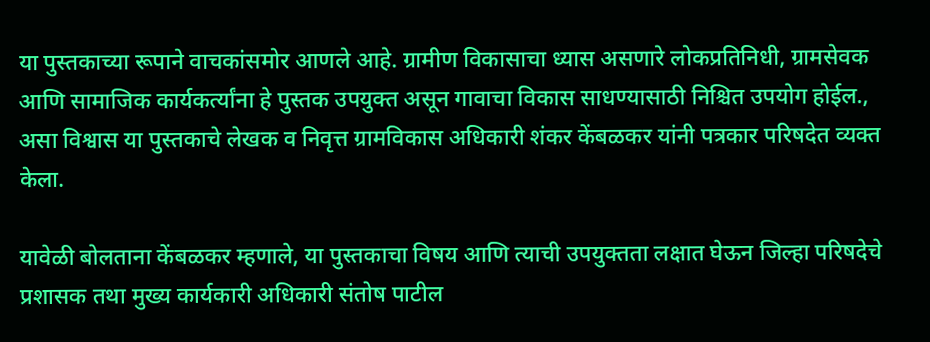या पुस्तकाच्या रूपाने वाचकांसमोर आणले आहे. ग्रामीण विकासाचा ध्यास असणारे लोकप्रतिनिधी, ग्रामसेवक आणि सामाजिक कार्यकर्त्यांना हे पुस्तक उपयुक्त असून गावाचा विकास साधण्यासाठी निश्चित उपयोग होईल., असा विश्वास या पुस्तकाचे लेखक व निवृत्त ग्रामविकास अधिकारी शंकर केंबळकर यांनी पत्रकार परिषदेत व्यक्त केला.

यावेळी बोलताना केंबळकर म्हणाले, या पुस्तकाचा विषय आणि त्याची उपयुक्तता लक्षात घेऊन जिल्हा परिषदेचे प्रशासक तथा मुख्य कार्यकारी अधिकारी संतोष पाटील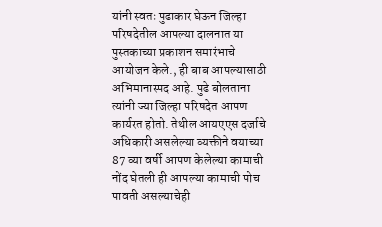यांनी स्वतः पुढाकार घेऊन जिल्हा परिषदेतील आपल्या दालनात या पुस्तकाच्या प्रकाशन समारंभाचे आयोजन केले., ही बाब आपल्यासाठी अभिमानास्पद आहे. पुढे बोलताना त्यांनी ज्या जिल्हा परिषदेत आपण कार्यरत होतो. तेथील आयएएस दर्जाचे अधिकारी असलेल्या व्यक्तीने वयाच्या 87 व्या वर्षी आपण केलेल्या कामाची नोंद घेतली ही आपल्या कामाची पोच पावती असल्याचेही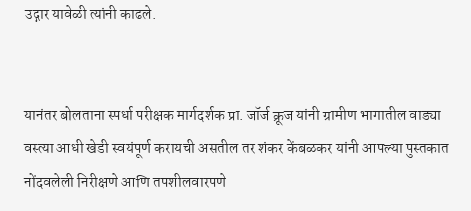उद्गार यावेळी त्यांनी काढले.


यानंतर बोलताना स्पर्धा परीक्षक मार्गदर्शक प्रा. जॉर्ज क्रूज यांनी ग्रामीण भागातील वाड्या वस्त्या आधी खेडी स्वयंपूर्ण करायची असतील तर शंकर केंबळकर यांनी आपल्या पुस्तकात नोंदवलेली निरीक्षणे आणि तपशीलवारपणे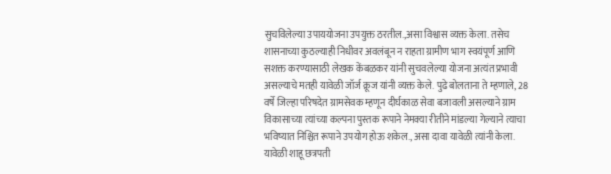सुचविलेल्या उपाययोजना उपयुक्त ठरतील.,असा विश्वास व्यक्त केला. तसेच शासनाच्या कुठल्याही निधीवर अवलंबून न राहता ग्रामीण भाग स्वयंपूर्ण आणि सशक्त करण्यासाठी लेखक केंबळकर यांनी सुचवलेल्या योजना अत्यंत प्रभावी असल्याचे मतही यावेळी जॉर्ज क्रूज यांनी व्यक्त केले. पुढे बोलताना ते म्हणाले, 28 वर्षे जिल्हा परिषदेत ग्रामसेवक म्हणून दीर्घकाळ सेवा बजावली असल्याने ग्राम विकासाच्या त्यांच्या कल्पना पुस्तक रूपाने नेमक्या रीतीने मांडल्या गेल्याने त्याचा भविष्यात निश्चित रूपाने उपयोग होऊ शकेल., असा दावा यावेळी त्यांनी केला. यावेळी शाहू छत्रपती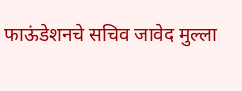फाऊंडेशनचे सचिव जावेद मुल्ला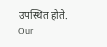उपस्थित होते.
Our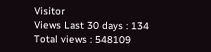Visitor
Views Last 30 days : 134
Total views : 548109